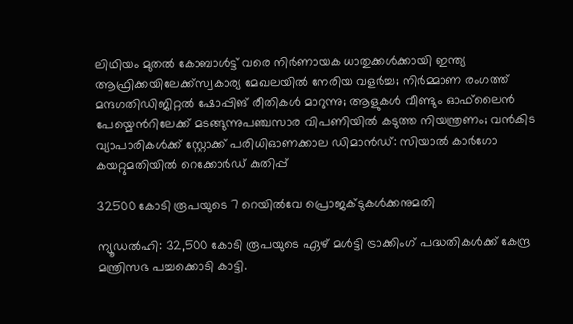ലിഥിയം മുതൽ കോബാൾട്ട് വരെ നിർണായക ധാതുക്കൾക്കായി ഇന്ത്യ ആഫ്രിക്കയിലേക്ക്സ്വകാര്യ മേഖലയില്‍ നേരിയ വളര്‍ച്ച; നിര്‍മ്മാണ രംഗത്ത് മന്ദഗതിഡിജിറ്റൽ ഷോപ്പിങ് രീതികൾ മാറുന്നു; ആളുകൾ വീണ്ടും ഓഫ്‌ലൈൻ പേയ്മെന്‍റിലേക്ക് മടങ്ങുന്നുപഞ്ചസാര വിപണിയില്‍ കടുത്ത നിയന്ത്രണം; വന്‍കിട വ്യാപാരികള്‍ക്ക് സ്റ്റോക്ക് പരിധിഓണക്കാല ഡിമാൻഡ്: സിയാൽ കാർഗോ കയറ്റുമതിയിൽ റെക്കോർഡ് കുതിപ്പ്

32500 കോടി രൂപയുടെ 7 റെയില്‍വേ പ്രൊജക്ടുകള്‍ക്കനുമതി

ന്യൂഡല്‍ഹി: 32,500 കോടി രൂപയുടെ ഏഴ് മള്‍ട്ടി ട്രാക്കിംഗ് പദ്ധതികള്‍ക്ക് കേന്ദ്ര മന്ത്രിസഭ പച്ചക്കൊടി കാട്ടി.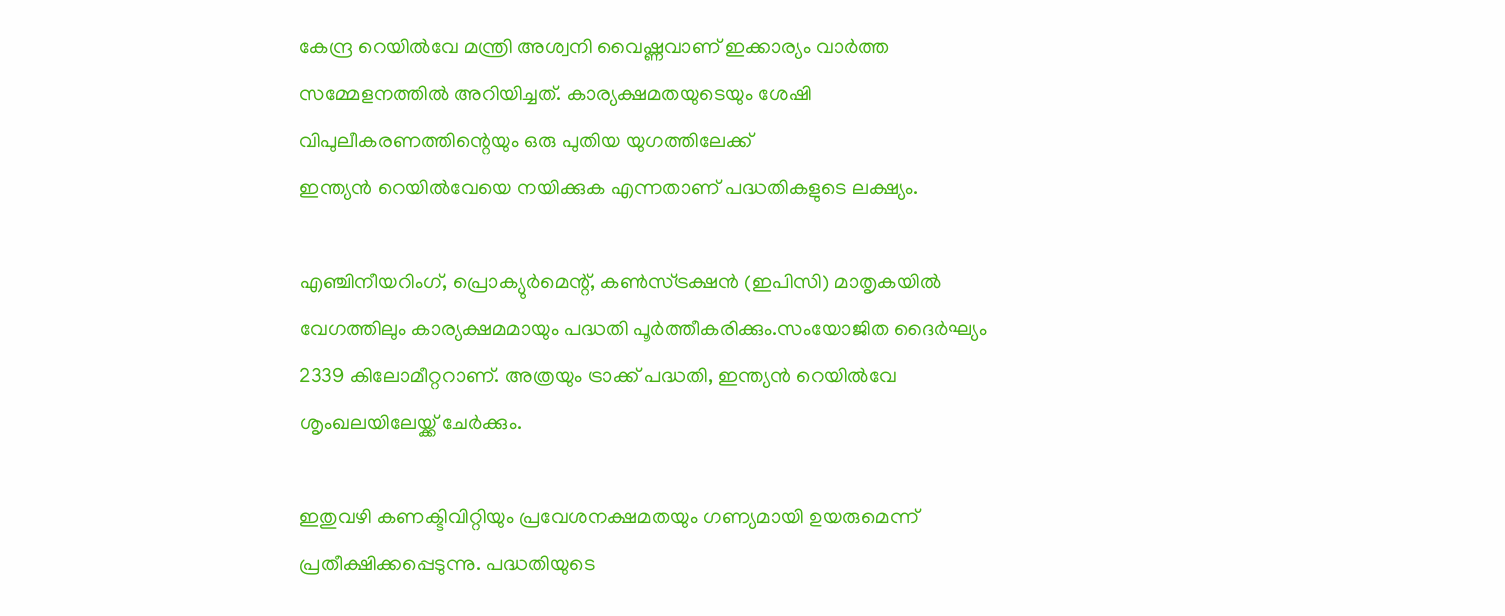കേന്ദ്ര റെയില്‍വേ മന്ത്രി അശ്വനി വൈഷ്ണവാണ് ഇക്കാര്യം വാര്‍ത്ത സമ്മേളനത്തില്‍ അറിയിച്ചത്. കാര്യക്ഷമതയുടെയും ശേഷി വിപുലീകരണത്തിന്റെയും ഒരു പുതിയ യുഗത്തിലേക്ക്
ഇന്ത്യന്‍ റെയില്‍വേയെ നയിക്കുക എന്നതാണ് പദ്ധതികളുടെ ലക്ഷ്യം.

എഞ്ചിനീയറിംഗ്, പ്രൊക്യുര്‍മെന്റ്, കണ്‍സ്ട്രക്ഷന്‍ (ഇപിസി) മാതൃകയില്‍ വേഗത്തിലും കാര്യക്ഷമമായും പദ്ധതി പൂര്‍ത്തീകരിക്കും.സംയോജിത ദൈര്‍ഘ്യം  2339 കിലോമീറ്ററാണ്. അത്രയും ട്രാക്ക് പദ്ധതി, ഇന്ത്യന്‍ റെയില്‍വേ ശൃംഖലയിലേയ്ക്ക് ചേര്‍ക്കും.

ഇതുവഴി കണക്ടിവിറ്റിയും പ്രവേശനക്ഷമതയും ഗണ്യമായി ഉയരുമെന്ന് പ്രതീക്ഷിക്കപ്പെടുന്നു. പദ്ധതിയുടെ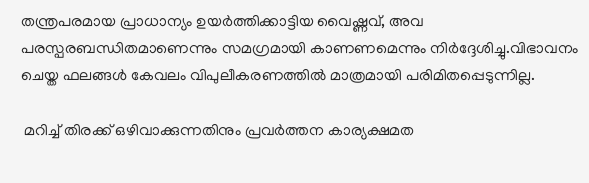തന്ത്രപരമായ പ്രാധാന്യം ഉയര്‍ത്തിക്കാട്ടിയ വൈഷ്ണവ്, അവ പരസ്പരബന്ധിതമാണെന്നും സമഗ്രമായി കാണണമെന്നും നിര്‍ദ്ദേശിച്ചു.വിഭാവനം ചെയ്ത ഫലങ്ങള്‍ കേവലം വിപുലീകരണത്തില്‍ മാത്രമായി പരിമിതപ്പെടുന്നില്ല.

 മറിച്ച് തിരക്ക് ഒഴിവാക്കുന്നതിനും പ്രവര്‍ത്തന കാര്യക്ഷമത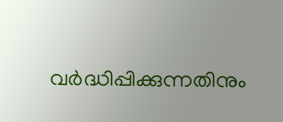വര്‍ദ്ധിപ്പിക്കുന്നതിനും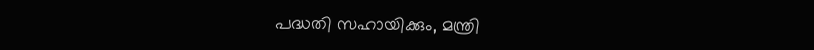പദ്ധതി സഹായിക്കും, മന്ത്രി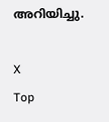അറിയിച്ചു.

X
Top